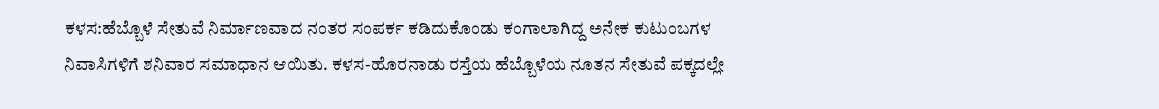ಕಳಸ:ಹೆಬ್ಬೊಳೆ ಸೇತುವೆ ನಿರ್ಮಾಣವಾದ ನಂತರ ಸಂಪರ್ಕ ಕಡಿದುಕೊಂಡು ಕಂಗಾಲಾಗಿದ್ದ ಅನೇಕ ಕುಟುಂಬಗಳ ನಿವಾಸಿಗಳಿಗೆ ಶನಿವಾರ ಸಮಾಧಾನ ಆಯಿತು. ಕಳಸ-ಹೊರನಾಡು ರಸ್ತೆಯ ಹೆಬ್ಬೊಳೆಯ ನೂತನ ಸೇತುವೆ ಪಕ್ಕದಲ್ಲೇ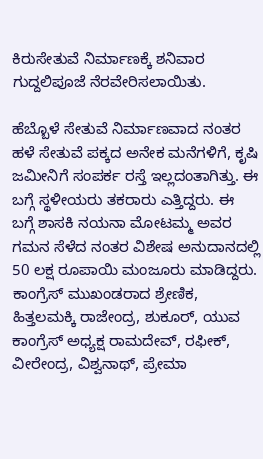ಕಿರುಸೇತುವೆ ನಿರ್ಮಾಣಕ್ಕೆ ಶನಿವಾರ ಗುದ್ದಲಿಪೂಜೆ ನೆರವೇರಿಸಲಾಯಿತು.

ಹೆಬ್ಬೊಳೆ ಸೇತುವೆ ನಿರ್ಮಾಣವಾದ ನಂತರ ಹಳೆ ಸೇತುವೆ ಪಕ್ಕದ ಅನೇಕ ಮನೆಗಳಿಗೆ, ಕೃಷಿ ಜಮೀನಿಗೆ ಸಂಪರ್ಕ ರಸ್ತೆ ಇಲ್ಲದಂತಾಗಿತ್ತು. ಈ ಬಗ್ಗೆ ಸ್ಥಳೀಯರು ತಕರಾರು ಎತ್ತಿದ್ದರು. ಈ ಬಗ್ಗೆ ಶಾಸಕಿ ನಯನಾ ಮೋಟಮ್ಮ ಅವರ ಗಮನ ಸೆಳೆದ ನಂತರ ವಿಶೇಷ ಅನುದಾನದಲ್ಲಿ 50 ಲಕ್ಷ ರೂಪಾಯಿ ಮಂಜೂರು ಮಾಡಿದ್ದರು.
ಕಾಂಗ್ರೆಸ್ ಮುಖಂಡರಾದ ಶ್ರೇಣಿಕ, ಹಿತ್ತಲಮಕ್ಕಿ ರಾಜೇಂದ್ರ, ಶುಕೂರ್, ಯುವ ಕಾಂಗ್ರೆಸ್ ಅಧ್ಯಕ್ಷ ರಾಮದೇವ್, ರಫೀಕ್, ವೀರೇಂದ್ರ, ವಿಶ್ವನಾಥ್, ಪ್ರೇಮಾ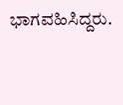ಭಾಗವಹಿಸಿದ್ದರು.